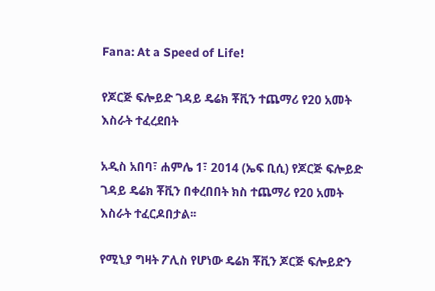Fana: At a Speed of Life!

የጆርጅ ፍሎይድ ገዳይ ዴሬክ ቾቪን ተጨማሪ የ20 አመት እስራት ተፈረደበት

አዲስ አበባ፣ ሐምሌ 1፣ 2014 (ኤፍ ቢሲ) የጆርጅ ፍሎይድ ገዳይ ዴሬክ ቾቪን በቀረበበት ክስ ተጨማሪ የ20 አመት እስራት ተፈርዶበታል፡፡

የሚኒያ ግዛት ፖሊስ የሆነው ዴሬክ ቾቪን ጆርጅ ፍሎይድን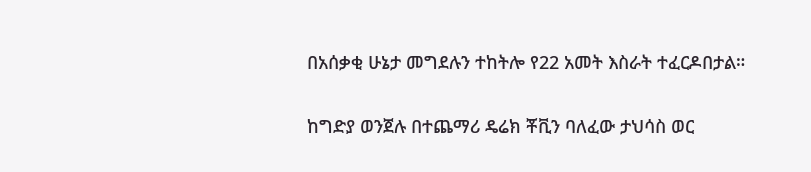በአሰቃቂ ሁኔታ መግደሉን ተከትሎ የ22 አመት እስራት ተፈርዶበታል።

ከግድያ ወንጀሉ በተጨማሪ ዴሬክ ቾቪን ባለፈው ታህሳስ ወር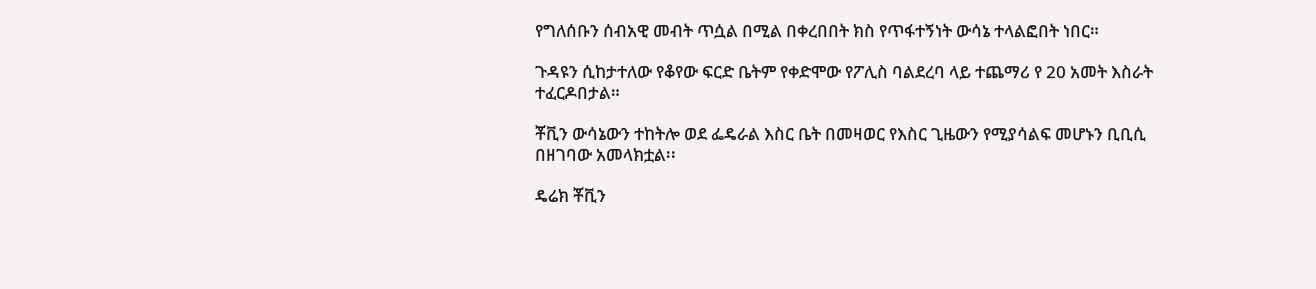የግለሰቡን ሰብአዊ መብት ጥሷል በሚል በቀረበበት ክስ የጥፋተኝነት ውሳኔ ተላልፎበት ነበር።

ጉዳዩን ሲከታተለው የቆየው ፍርድ ቤትም የቀድሞው የፖሊስ ባልደረባ ላይ ተጨማሪ የ 20 አመት እስራት ተፈርዶበታል።

ቾቪን ውሳኔውን ተከትሎ ወደ ፌዴራል እስር ቤት በመዛወር የእስር ጊዜውን የሚያሳልፍ መሆኑን ቢቢሲ በዘገባው አመላክቷል፡፡

ዴሬክ ቾቪን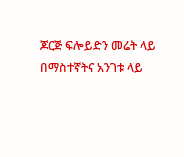ጆርጅ ፍሎይድን መሬት ላይ በማስተኛትና አንገቱ ላይ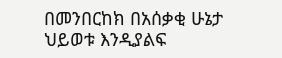በመንበርከክ በአሰቃቂ ሁኔታ ህይወቱ እንዲያልፍ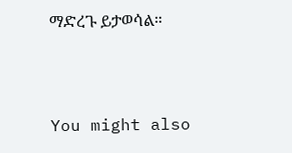ማድረጉ ይታወሳል።



You might also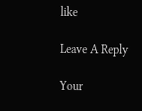like

Leave A Reply

Your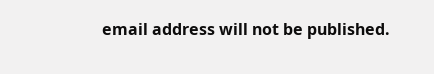email address will not be published.